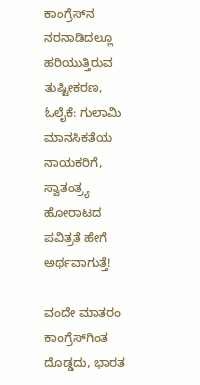ಕಾಂಗ್ರೆಸ್‌ನ ನರನಾಡಿದಲ್ಲೂ ಹರಿಯುತ್ತಿರುವ ತುಷ್ಟೀಕರಣ, ಓಲೈಕೆ: ಗುಲಾಮಿ ಮಾನಸಿಕತೆಯ ನಾಯಕರಿಗೆ, ಸ್ವಾತಂತ್ರ್ಯ ಹೋರಾಟದ ಪವಿತ್ರತೆ ಹೇಗೆ ಅರ್ಥವಾಗುತ್ತೆ!

ವಂದೇ ಮಾತರಂ ಕಾಂಗ್ರೆಸ್‌ಗಿಂತ ದೊಡ್ಡದು, ಭಾರತ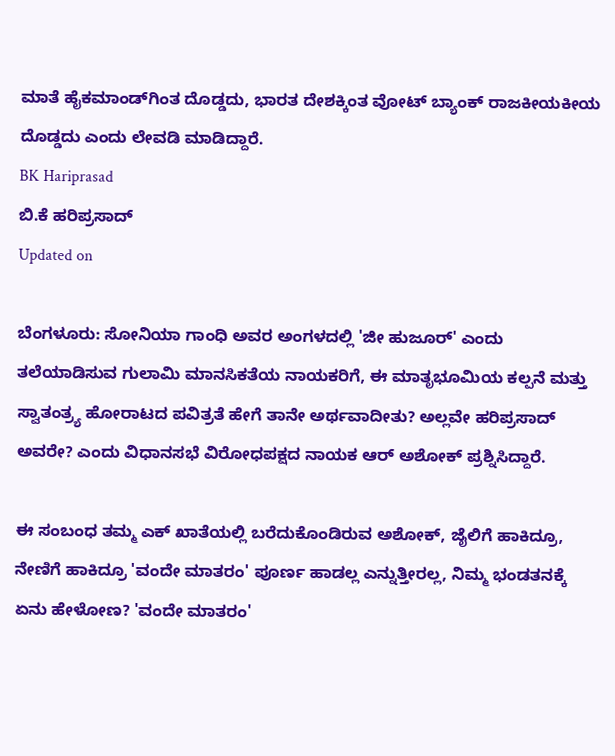ಮಾತೆ ಹೈಕಮಾಂಡ್‌ಗಿಂತ ದೊಡ್ಡದು, ಭಾರತ ದೇಶಕ್ಕಿಂತ ವೋಟ್ ಬ್ಯಾಂಕ್ ರಾಜಕೀಯಕೀಯ ದೊಡ್ಡದು ಎಂದು ಲೇವಡಿ ಮಾಡಿದ್ದಾರೆ.
BK Hariprasad
ಬಿ.ಕೆ ಹರಿಪ್ರಸಾದ್
Updated on

ಬೆಂಗಳೂರು: ಸೋನಿಯಾ ಗಾಂಧಿ ಅವರ ಅಂಗಳದಲ್ಲಿ 'ಜೀ ಹುಜೂರ್' ಎಂದು ತಲೆಯಾಡಿಸುವ ಗುಲಾಮಿ ಮಾನಸಿಕತೆಯ ನಾಯಕರಿಗೆ, ಈ ಮಾತೃಭೂಮಿಯ ಕಲ್ಪನೆ ಮತ್ತು ಸ್ವಾತಂತ್ರ್ಯ ಹೋರಾಟದ ಪವಿತ್ರತೆ ಹೇಗೆ ತಾನೇ ಅರ್ಥವಾದೀತು? ಅಲ್ಲವೇ ಹರಿಪ್ರಸಾದ್ ಅವರೇ? ಎಂದು ವಿಧಾನಸಭೆ ವಿರೋಧಪಕ್ಷದ ನಾಯಕ ಆರ್ ಅಶೋಕ್ ಪ್ರಶ್ನಿಸಿದ್ದಾರೆ.

ಈ ಸಂಬಂಧ ತಮ್ಮ ಎಕ್ ಖಾತೆಯಲ್ಲಿ ಬರೆದುಕೊಂಡಿರುವ ಅಶೋಕ್, ಜೈಲಿಗೆ ಹಾಕಿದ್ರೂ, ನೇಣಿಗೆ ಹಾಕಿದ್ರೂ 'ವಂದೇ ಮಾತರಂ' ಪೂರ್ಣ ಹಾಡಲ್ಲ ಎನ್ನುತ್ತೀರಲ್ಲ, ನಿಮ್ಮ ಭಂಡತನಕ್ಕೆ ಏನು ಹೇಳೋಣ? 'ವಂದೇ ಮಾತರಂ'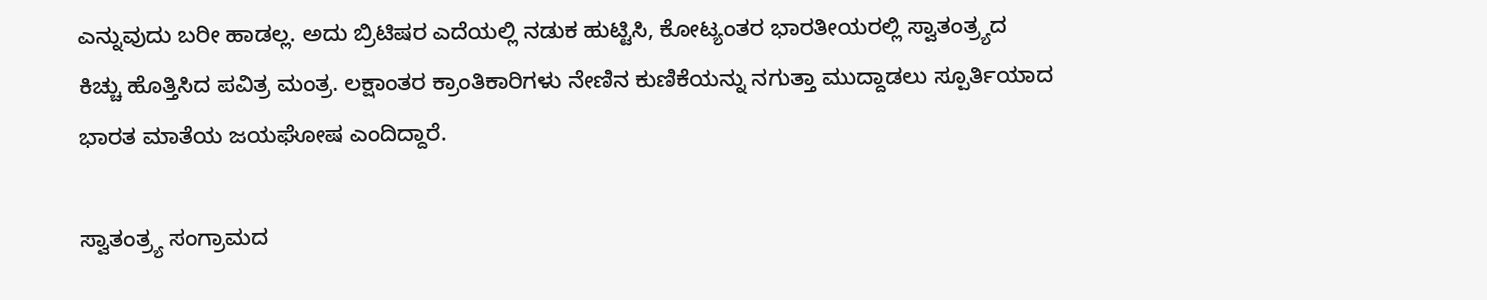ಎನ್ನುವುದು ಬರೀ ಹಾಡಲ್ಲ. ಅದು ಬ್ರಿಟಿಷರ ಎದೆಯಲ್ಲಿ ನಡುಕ ಹುಟ್ಟಿಸಿ, ಕೋಟ್ಯಂತರ ಭಾರತೀಯರಲ್ಲಿ ಸ್ವಾತಂತ್ರ್ಯದ ಕಿಚ್ಚು ಹೊತ್ತಿಸಿದ ಪವಿತ್ರ ಮಂತ್ರ. ಲಕ್ಷಾಂತರ ಕ್ರಾಂತಿಕಾರಿಗಳು ನೇಣಿನ ಕುಣಿಕೆಯನ್ನು ನಗುತ್ತಾ ಮುದ್ದಾಡಲು ಸ್ಪೂರ್ತಿಯಾದ ಭಾರತ ಮಾತೆಯ ಜಯಘೋಷ ಎಂದಿದ್ದಾರೆ.

ಸ್ವಾತಂತ್ರ್ಯ ಸಂಗ್ರಾಮದ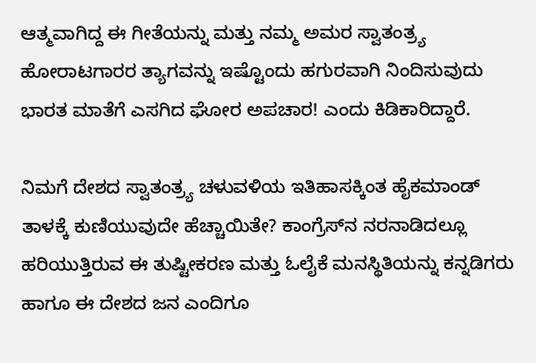ಆತ್ಮವಾಗಿದ್ದ ಈ ಗೀತೆಯನ್ನು ಮತ್ತು ನಮ್ಮ ಅಮರ ಸ್ವಾತಂತ್ರ್ಯ ಹೋರಾಟಗಾರರ ತ್ಯಾಗವನ್ನು ಇಷ್ಟೊಂದು ಹಗುರವಾಗಿ ನಿಂದಿಸುವುದು ಭಾರತ ಮಾತೆಗೆ ಎಸಗಿದ ಘೋರ ಅಪಚಾರ! ಎಂದು ಕಿಡಿಕಾರಿದ್ದಾರೆ.

ನಿಮಗೆ ದೇಶದ ಸ್ವಾತಂತ್ರ್ಯ ಚಳುವಳಿಯ ಇತಿಹಾಸಕ್ಕಿಂತ ಹೈಕಮಾಂಡ್ ತಾಳಕ್ಕೆ ಕುಣಿಯುವುದೇ ಹೆಚ್ಚಾಯಿತೇ? ಕಾಂಗ್ರೆಸ್‌ನ ನರನಾಡಿದಲ್ಲೂ ಹರಿಯುತ್ತಿರುವ ಈ ತುಷ್ಟೀಕರಣ ಮತ್ತು ಓಲೈಕೆ ಮನಸ್ಥಿತಿಯನ್ನು ಕನ್ನಡಿಗರು ಹಾಗೂ ಈ ದೇಶದ ಜನ ಎಂದಿಗೂ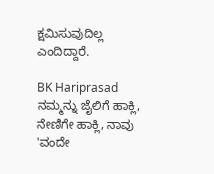ಕ್ಷಮಿಸುವುದಿಲ್ಲ ಎಂದಿದ್ದಾರೆ.

BK Hariprasad
ನಮ್ಮನ್ನು ಜೈಲಿಗೆ ಹಾಕ್ಲಿ, ನೇಣಿಗೇ ಹಾಕ್ಲಿ, ನಾವು 'ವಂದೇ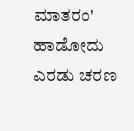ಮಾತರಂ' ಹಾಡೋದು ಎರಡು ಚರಣ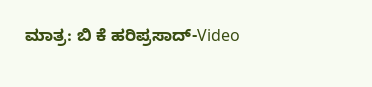ಮಾತ್ರ: ಬಿ ಕೆ ಹರಿಪ್ರಸಾದ್-Video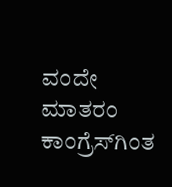ವಂದೇ ಮಾತರಂ ಕಾಂಗ್ರೆಸ್‌ಗಿಂತ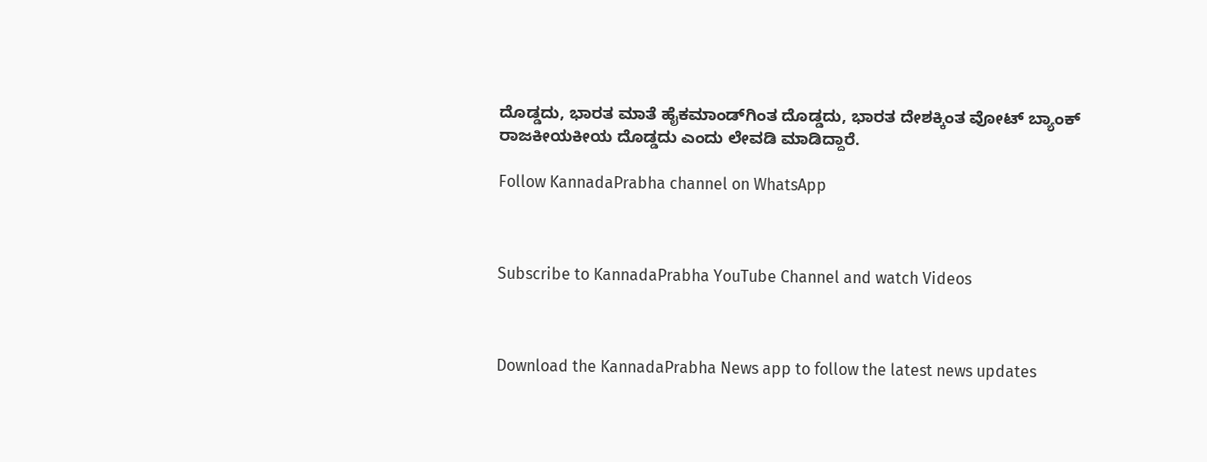ದೊಡ್ಡದು, ಭಾರತ ಮಾತೆ ಹೈಕಮಾಂಡ್‌ಗಿಂತ ದೊಡ್ಡದು, ಭಾರತ ದೇಶಕ್ಕಿಂತ ವೋಟ್ ಬ್ಯಾಂಕ್ ರಾಜಕೀಯಕೀಯ ದೊಡ್ಡದು ಎಂದು ಲೇವಡಿ ಮಾಡಿದ್ದಾರೆ.

Follow KannadaPrabha channel on WhatsApp



Subscribe to KannadaPrabha YouTube Channel and watch Videos



Download the KannadaPrabha News app to follow the latest news updates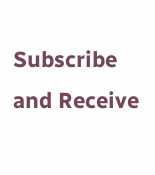Subscribe and Receive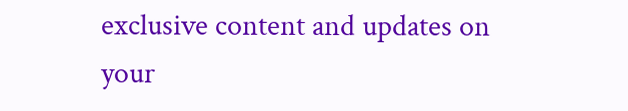exclusive content and updates on your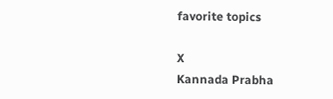favorite topics

X
Kannada Prabha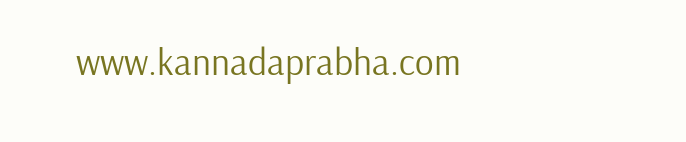www.kannadaprabha.com